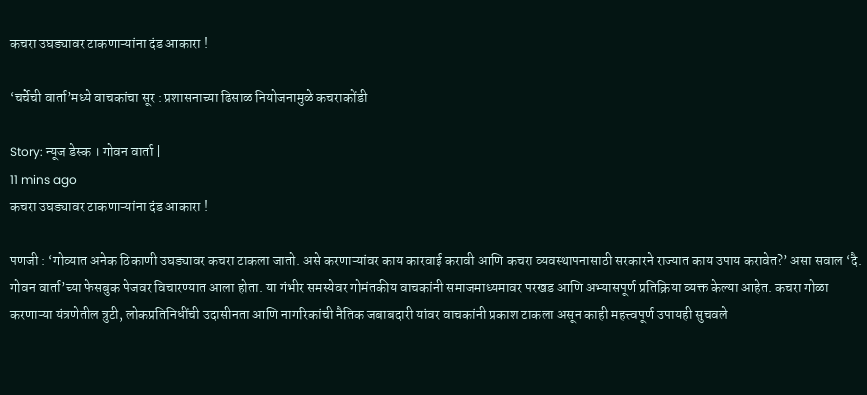कचरा उघड्यावर टाकणाऱ्यांना दंड आकारा !

‘चर्चेची वार्ता’मध्ये वाचकांचा सूर : प्रशासनाच्या ढिसाळ नियोजनामुळे कचराकोंडी

Story: न्यूज डेस्क । गोवन वार्ता |
11 mins ago
कचरा उघड्यावर टाकणाऱ्यांना दंड आकारा !

पणजी : ‘गोव्यात अनेक ठिकाणी उघड्यावर कचरा टाकला जातो. असे करणाऱ्यांवर काय कारवाई करावी आणि कचरा व्यवस्थापनासाठी सरकारने राज्यात काय उपाय करावेत?’ असा सवाल ‘दै. गोवन वार्ता’च्या फेसबुक पेजवर विचारण्यात आला होता. या गंभीर समस्येवर गोमंतकीय वाचकांनी समाजमाध्यमावर परखड आणि अभ्यासपूर्ण प्रतिक्रिया व्यक्त केल्या आहेत. कचरा गोळा करणाऱ्या यंत्रणेतील त्रुटी, लोकप्रतिनिधींची उदासीनता आणि नागरिकांची नैतिक जबाबदारी यांवर वाचकांनी प्रकाश टाकला असून काही महत्त्वपूर्ण उपायही सुचवले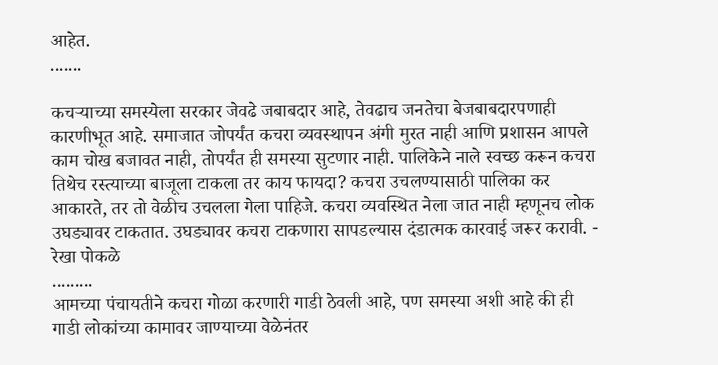आहेत.
.......

कचऱ्याच्या समस्येला सरकार जेवढे जबाबदार आहे, तेवढाच जनतेचा बेजबाबदारपणाही कारणीभूत आहे. समाजात जोपर्यंत कचरा व्यवस्थापन अंगी मुरत नाही आणि प्रशासन आपले काम चोख बजावत नाही, तोपर्यंत ही समस्या सुटणार नाही. पालिकेने नाले स्वच्छ करून कचरा तिथेच रस्त्याच्या बाजूला टाकला तर काय फायदा? कचरा उचलण्यासाठी पालिका कर आकारते, तर तो वेळीच उचलला गेला पाहिजे. कचरा व्यवस्थित नेला जात नाही म्हणूनच लोक उघड्यावर टाकतात. उघड्यावर कचरा टाकणारा सापडल्यास दंडात्मक कारवाई जरूर करावी. - रेखा पोकळे
.........
आमच्या पंचायतीने कचरा गोळा करणारी गाडी ठेवली आहे, पण समस्या अशी आहे की ही गाडी लोकांच्या कामावर जाण्याच्या वेळेनंतर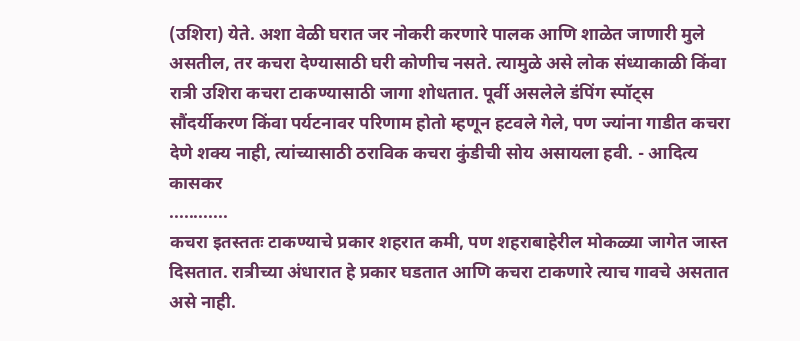(उशिरा) येते. अशा वेळी घरात जर नोकरी करणारे पालक आणि शाळेत जाणारी मुले असतील, तर कचरा देण्यासाठी घरी कोणीच नसते. त्यामुळे असे लोक संध्याकाळी किंवा रात्री उशिरा कचरा टाकण्यासाठी जागा शोधतात. पूर्वी असलेले डंपिंग स्पॉट्स सौंदर्यीकरण किंवा पर्यटनावर परिणाम होतो म्हणून हटवले गेले, पण ज्यांना गाडीत कचरा देणे शक्य नाही, त्यांच्यासाठी ठराविक कचरा कुंडीची सोय असायला हवी. - आदित्य कासकर
............
कचरा इतस्ततः टाकण्याचे प्रकार शहरात कमी, पण शहराबाहेरील मोकळ्या जागेत जास्त दिसतात. रात्रीच्या अंधारात हे प्रकार घडतात आणि कचरा टाकणारे त्याच गावचे असतात असे नाही.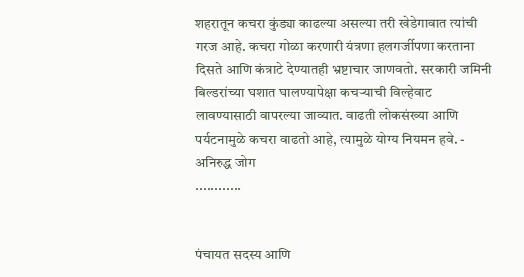शहरातून कचरा कुंड्या काढल्या असल्या तरी खेडेगावात त्यांची गरज आहे. कचरा गोळा करणारी यंत्रणा हलगर्जीपणा करताना दिसते आणि कंत्राटे देण्यातही भ्रष्टाचार जाणवतो. सरकारी जमिनी बिल्डरांच्या घशात घालण्यापेक्षा कचऱ्याची विल्हेवाट लावण्यासाठी वापरल्या जाव्यात. वाढती लोकसंख्या आणि पर्यटनामुळे कचरा वाढतो आहे, त्यामुळे योग्य नियमन हवे. - अनिरुद्ध जोग
............


पंचायत सदस्य आणि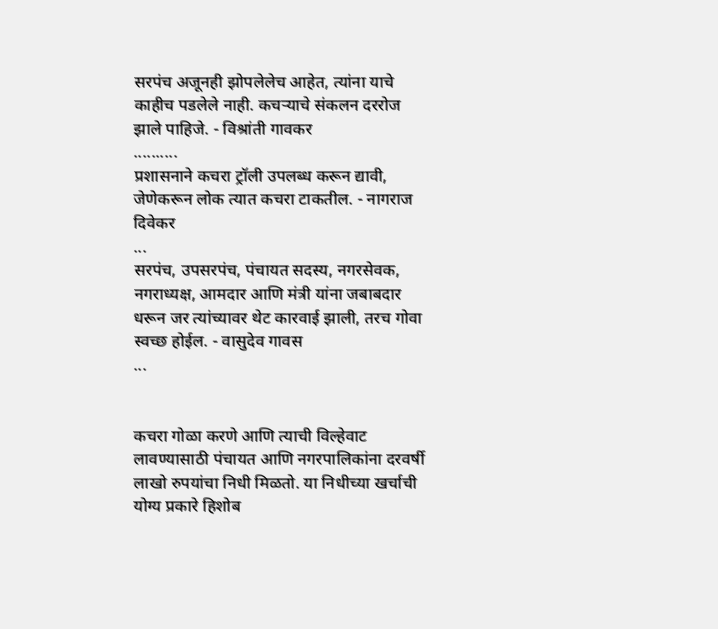सरपंच अजूनही झोपलेलेच आहेत, त्यांना याचे काहीच पडलेले नाही. कचऱ्याचे संकलन दररोज झाले पाहिजे. - विश्रांती गावकर
..........
प्रशासनाने कचरा ट्रॉली उपलब्ध करून द्यावी, जेणेकरून लोक त्यात कचरा टाकतील. - नागराज दिवेकर
...
सरपंच, उपसरपंच, पंचायत सदस्य, नगरसेवक, नगराध्यक्ष, आमदार आणि मंत्री यांना जबाबदार धरून जर त्यांच्यावर थेट कारवाई झाली, तरच गोवा स्वच्छ होईल. - वासुदेव गावस
...


कचरा गोळा करणे आणि त्याची विल्हेवाट लावण्यासाठी पंचायत आणि नगरपालिकांना दरवर्षी लाखो रुपयांचा निधी मिळतो. या निधीच्या खर्चाची योग्य प्रकारे हिशोब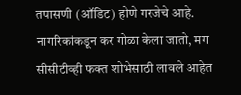तपासणी (ऑडिट) होणे गरजेचे आहे. नागरिकांकडून कर गोळा केला जातो, मग सीसीटीव्ही फक्त शोभेसाठी लावले आहेत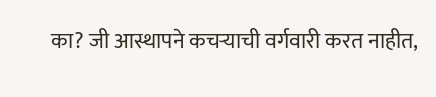का? जी आस्थापने कचऱ्याची वर्गवारी करत नाहीत,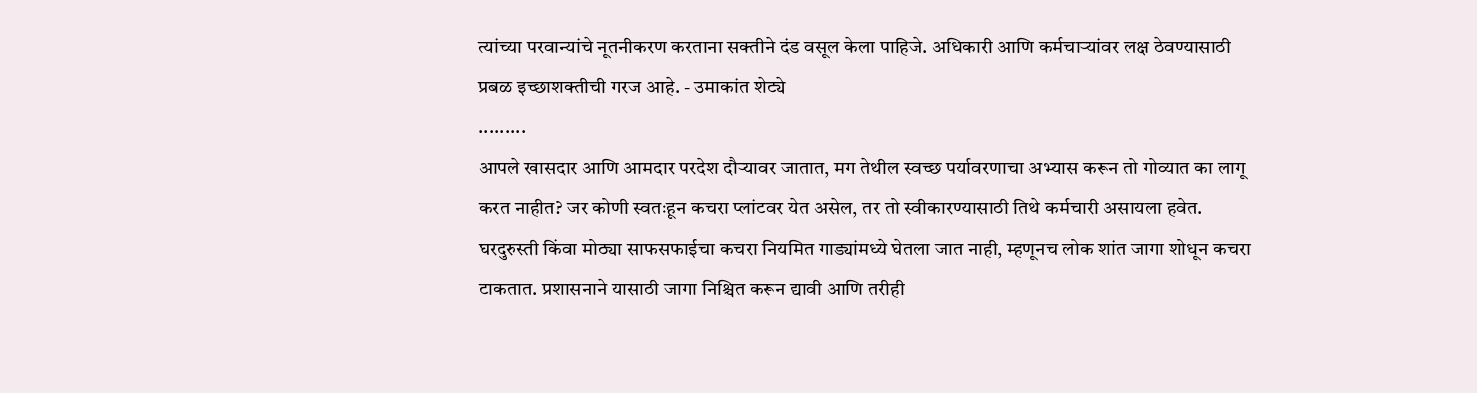त्यांच्या परवान्यांचे नूतनीकरण करताना सक्तीने दंड वसूल केला पाहिजे. अधिकारी आणि कर्मचाऱ्यांवर लक्ष ठेवण्यासाठी प्रबळ इच्छाशक्तीची गरज आहे. - उमाकांत शेट्ये
.........
आपले खासदार आणि आमदार परदेश दौऱ्यावर जातात, मग तेथील स्वच्छ पर्यावरणाचा अभ्यास करून तो गोव्यात का लागू करत नाहीत? जर कोणी स्वतःहून कचरा प्लांटवर येत असेल, तर तो स्वीकारण्यासाठी तिथे कर्मचारी असायला हवेत. घरदुरुस्ती किंवा मोठ्या साफसफाईचा कचरा नियमित गाड्यांमध्ये घेतला जात नाही, म्हणूनच लोक शांत जागा शोधून कचरा टाकतात. प्रशासनाने यासाठी जागा निश्चित करून द्यावी आणि तरीही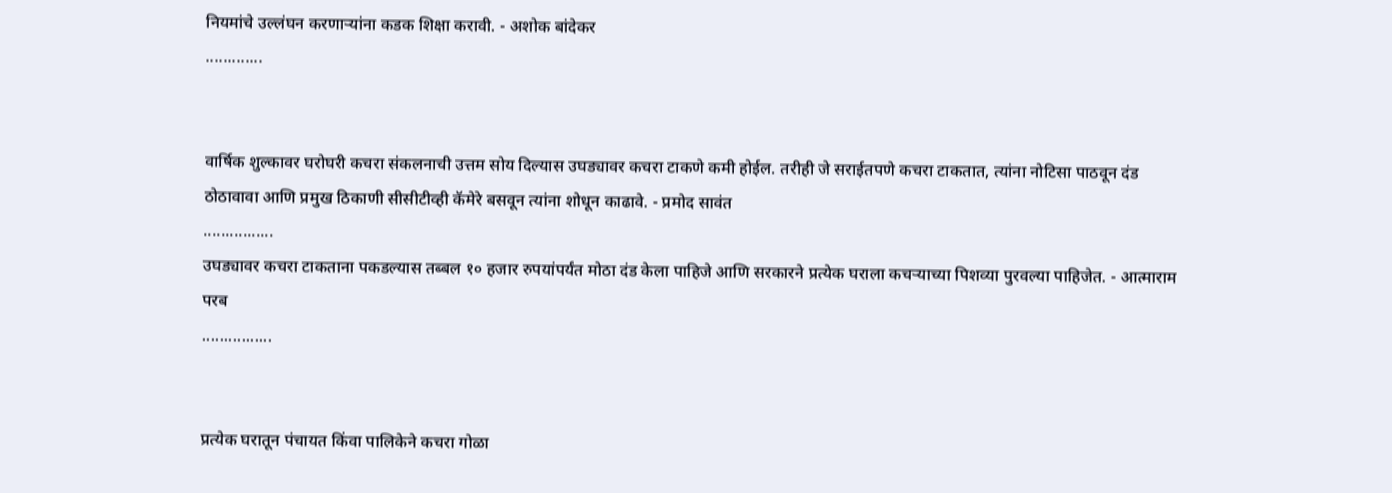नियमांचे उल्लंघन करणाऱ्यांना कडक शिक्षा करावी. - अशोक बांदेकर
.............


वार्षिक शुल्कावर घरोघरी कचरा संकलनाची उत्तम सोय दिल्यास उघड्यावर कचरा टाकणे कमी होईल. तरीही जे सराईतपणे कचरा टाकतात, त्यांना नोटिसा पाठवून दंड ठोठावावा आणि प्रमुख ठिकाणी सीसीटीव्ही कॅमेरे बसवून त्यांना शोधून काढावे. - प्रमोद सावंत
................
उघड्यावर कचरा टाकताना पकडल्यास तब्बल १० हजार रुपयांपर्यंत मोठा दंड केला पाहिजे आणि सरकारने प्रत्येक घराला कचऱ्याच्या पिशव्या पुरवल्या पाहिजेत. - आत्माराम परब
................


प्रत्येक घरातून पंचायत किंवा पालिकेने कचरा गोळा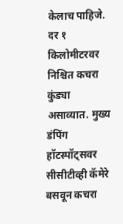केलाच पाहिजे. दर १ किलोमीटरवर निश्चित कचरा कुंड्या असाव्यात. मुख्य डंपिंग हॉटस्पॉट्सवर सीसीटीव्ही कॅमेरे बसवून कचरा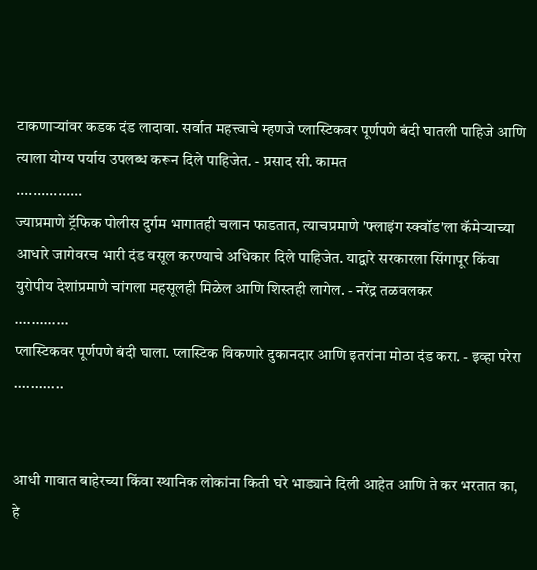टाकणाऱ्यांवर कडक दंड लादावा. सर्वात महत्त्वाचे म्हणजे प्लास्टिकवर पूर्णपणे बंदी घातली पाहिजे आणि त्याला योग्य पर्याय उपलब्ध करून दिले पाहिजेत. - प्रसाद सी. कामत
................
ज्याप्रमाणे ट्रॅफिक पोलीस दुर्गम भागातही चलान फाडतात, त्याचप्रमाणे 'फ्लाइंग स्क्वॉड'ला कॅमेऱ्याच्या आधारे जागेवरच भारी दंड वसूल करण्याचे अधिकार दिले पाहिजेत. याद्वारे सरकारला सिंगापूर किंवा युरोपीय देशांप्रमाणे चांगला महसूलही मिळेल आणि शिस्तही लागेल. - नरेंद्र तळवलकर
.............
प्लास्टिकवर पूर्णपणे बंदी घाला. प्लास्टिक विकणारे दुकानदार आणि इतरांना मोठा दंड करा. - इव्हा परेरा
............


आधी गावात बाहेरच्या किंवा स्थानिक लोकांना किती घरे भाड्याने दिली आहेत आणि ते कर भरतात का, हे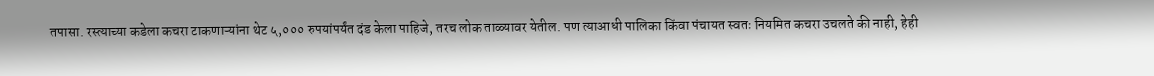तपासा. रस्त्याच्या कडेला कचरा टाकणाऱ्यांना थेट ५,००० रुपयांपर्यंत दंड केला पाहिजे, तरच लोक ताळ्यावर येतील. पण त्याआधी पालिका किंवा पंचायत स्वतः नियमित कचरा उचलते की नाही, हेही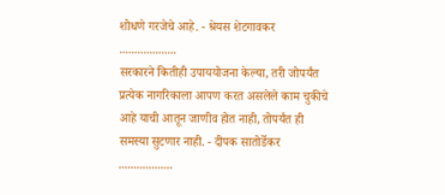शोधणे गरजेचे आहे. - श्रेयस शेटगावकर
...................
सरकारने कितीही उपाययोजना केल्या, तरी जोपर्यंत प्रत्येक नागरिकाला आपण करत असलेले काम चुकीचे आहे याची आतून जाणीव होत नाही, तोपर्यंत ही समस्या सुटणार नाही. - दीपक सातोर्डेकर
..................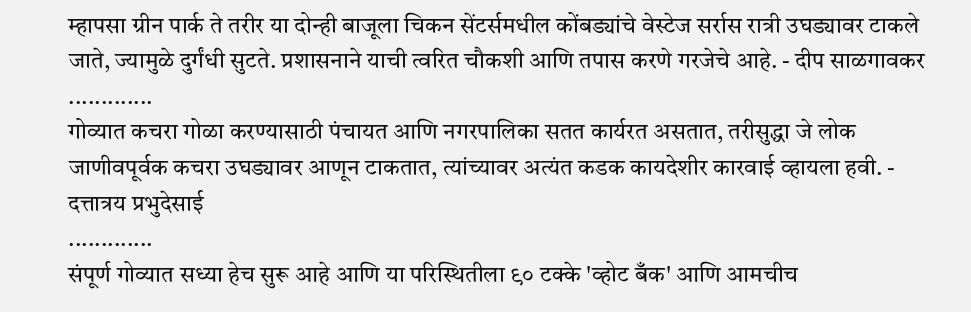म्हापसा ग्रीन पार्क ते तरीर या दोन्ही बाजूला चिकन सेंटर्समधील कोंबड्यांचे वेस्टेज सर्रास रात्री उघड्यावर टाकले जाते, ज्यामुळे दुर्गंधी सुटते. प्रशासनाने याची त्वरित चौकशी आणि तपास करणे गरजेचे आहे. - दीप साळगावकर
.............
गोव्यात कचरा गोळा करण्यासाठी पंचायत आणि नगरपालिका सतत कार्यरत असतात, तरीसुद्धा जे लोक जाणीवपूर्वक कचरा उघड्यावर आणून टाकतात, त्यांच्यावर अत्यंत कडक कायदेशीर कारवाई व्हायला हवी. - दत्तात्रय प्रभुदेसाई
.............
संपूर्ण गोव्यात सध्या हेच सुरू आहे आणि या परिस्थितीला ९० टक्के 'व्होट बँक' आणि आमचीच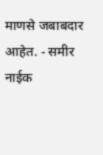माणसे जबाबदार आहेत. - समीर नाईक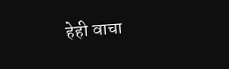हेही वाचा